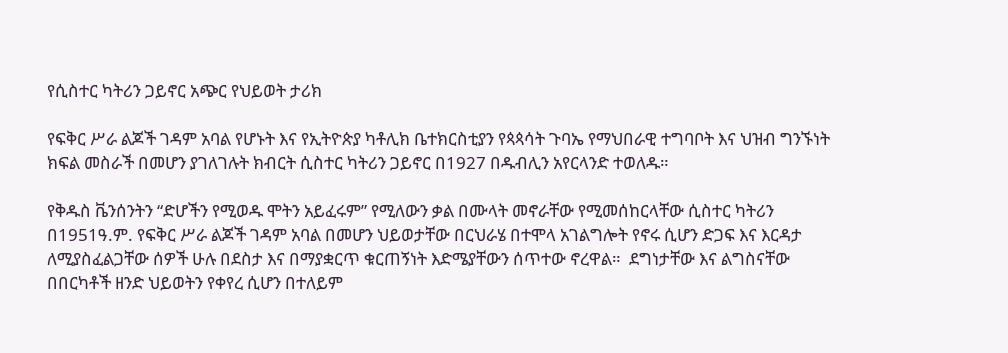የሲስተር ካትሪን ጋይኖር አጭር የህይወት ታሪክ

የፍቅር ሥራ ልጆች ገዳም አባል የሆኑት እና የኢትዮጵያ ካቶሊክ ቤተክርስቲያን የጳጳሳት ጉባኤ የማህበራዊ ተግባቦት እና ህዝብ ግንኙነት ክፍል መስራች በመሆን ያገለገሉት ክብርት ሲስተር ካትሪን ጋይኖር በ1927 በዱብሊን አየርላንድ ተወለዱ።

የቅዱስ ቬንሰንትን “ድሆችን የሚወዱ ሞትን አይፈሩም” የሚለውን ቃል በሙላት መኖራቸው የሚመሰከርላቸው ሲስተር ካትሪን በ1951ዓ.ም. የፍቅር ሥራ ልጆች ገዳም አባል በመሆን ህይወታቸው በርህራሄ በተሞላ አገልግሎት የኖሩ ሲሆን ድጋፍ እና እርዳታ ለሚያስፈልጋቸው ሰዎች ሁሉ በደስታ እና በማያቋርጥ ቁርጠኝነት እድሜያቸውን ሰጥተው ኖረዋል።  ደግነታቸው እና ልግስናቸው በበርካቶች ዘንድ ህይወትን የቀየረ ሲሆን በተለይም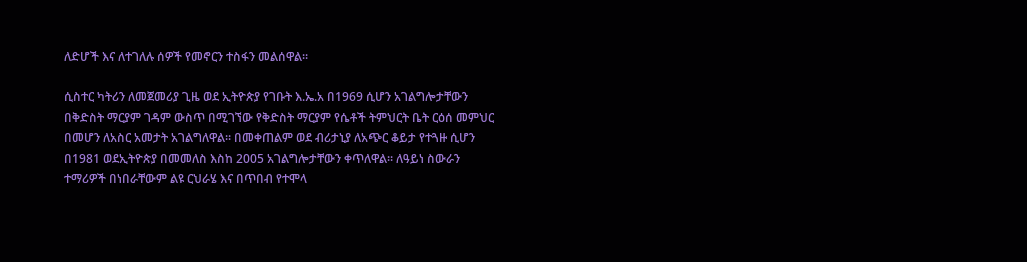ለድሆች እና ለተገለሉ ሰዎች የመኖርን ተስፋን መልሰዋል።

ሲስተር ካትሪን ለመጀመሪያ ጊዜ ወደ ኢትዮጵያ የገቡት እ.ኤ.አ በ1969 ሲሆን አገልግሎታቸውን በቅድስት ማርያም ገዳም ውስጥ በሚገኘው የቅድስት ማርያም የሴቶች ትምህርት ቤት ርዕሰ መምህር በመሆን ለአስር አመታት አገልግለዋል። በመቀጠልም ወደ ብሪታኒያ ለአጭር ቆይታ የተጓዙ ሲሆን በ1981 ወደኢትዮጵያ በመመለስ እስከ 2005 አገልግሎታቸውን ቀጥለዋል። ለዓይነ ስውራን ተማሪዎች በነበራቸውም ልዩ ርህራሄ እና በጥበብ የተሞላ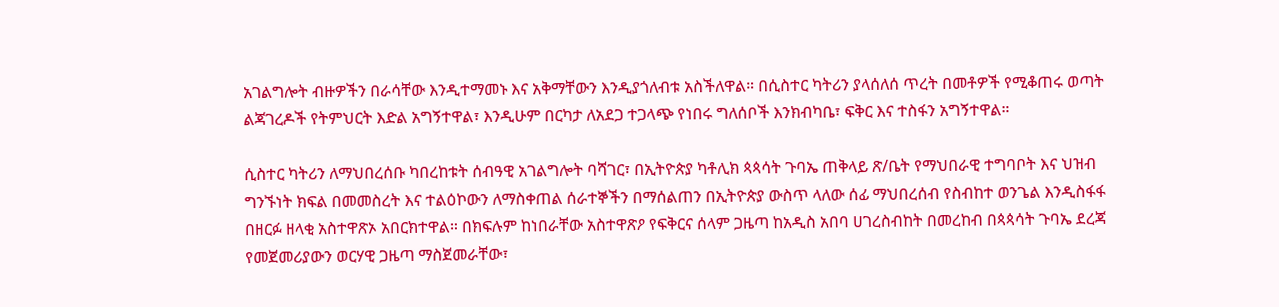አገልግሎት ብዙዎችን በራሳቸው እንዲተማመኑ እና አቅማቸውን እንዲያጎለብቱ አስችለዋል። በሲስተር ካትሪን ያላሰለሰ ጥረት በመቶዎች የሚቆጠሩ ወጣት ልጃገረዶች የትምህርት እድል አግኝተዋል፣ እንዲሁም በርካታ ለአደጋ ተጋላጭ የነበሩ ግለሰቦች እንክብካቤ፣ ፍቅር እና ተስፋን አግኝተዋል።

ሲስተር ካትሪን ለማህበረሰቡ ካበረከቱት ሰብዓዊ አገልግሎት ባሻገር፣ በኢትዮጵያ ካቶሊክ ጳጳሳት ጉባኤ ጠቅላይ ጽ/ቤት የማህበራዊ ተግባቦት እና ህዝብ ግንኙነት ክፍል በመመስረት እና ተልዕኮውን ለማስቀጠል ሰራተኞችን በማሰልጠን በኢትዮጵያ ውስጥ ላለው ሰፊ ማህበረሰብ የስብከተ ወንጌል እንዲስፋፋ በዘርፉ ዘላቂ አስተዋጽኦ አበርክተዋል። በክፍሉም ከነበራቸው አስተዋጽዖ የፍቅርና ሰላም ጋዜጣ ከአዲስ አበባ ሀገረስብከት በመረከብ በጳጳሳት ጉባኤ ደረጃ የመጀመሪያውን ወርሃዊ ጋዜጣ ማስጀመራቸው፣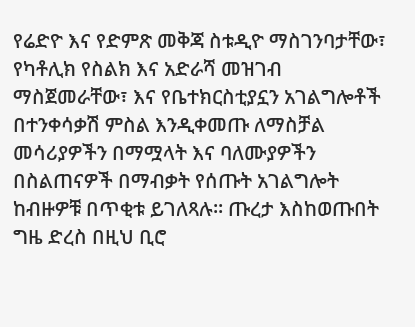የሬድዮ እና የድምጽ መቅጃ ስቱዲዮ ማስገንባታቸው፣ የካቶሊክ የስልክ እና አድራሻ መዝገብ ማስጀመራቸው፣ እና የቤተክርስቲያኗን አገልግሎቶች በተንቀሳቃሽ ምስል እንዲቀመጡ ለማስቻል መሳሪያዎችን በማሟላት እና ባለሙያዎችን በስልጠናዎች በማብቃት የሰጡት አገልግሎት ከብዙዎቹ በጥቂቱ ይገለጻሉ። ጡረታ እስከወጡበት ግዜ ድረስ በዚህ ቢሮ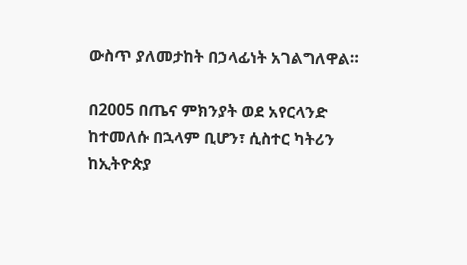ውስጥ ያለመታከት በኃላፊነት አገልግለዋል።

በ2005 በጤና ምክንያት ወደ አየርላንድ ከተመለሱ በኋላም ቢሆን፣ ሲስተር ካትሪን ከኢትዮጵያ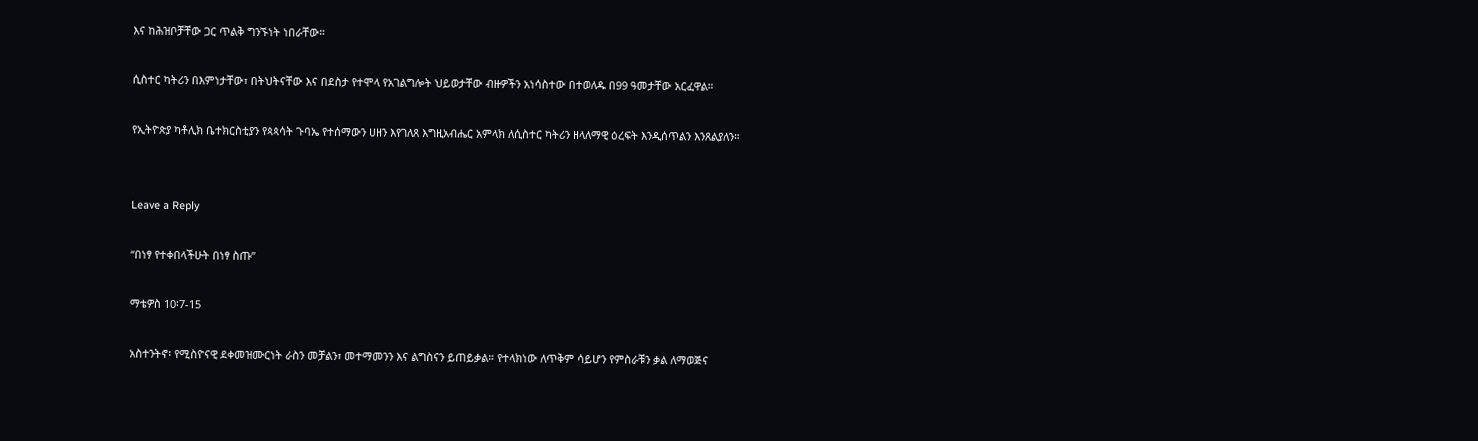እና ከሕዝቦቻቸው ጋር ጥልቅ ግንኙነት ነበራቸው።

ሲስተር ካትሪን በእምነታቸው፣ በትህትናቸው እና በደስታ የተሞላ የአገልግሎት ህይወታቸው ብዙዎችን አነሳስተው በተወለዱ በ99 ዓመታቸው አርፈዋል።

የኢትዮጵያ ካቶሊክ ቤተክርስቲያን የጳጳሳት ጉባኤ የተሰማውን ሀዘን እየገለጸ እግዚአብሔር አምላክ ለሲስተር ካትሪን ዘላለማዊ ዕረፍት እንዲሰጥልን እንጸልያለን።


Leave a Reply

“በነፃ የተቀበላችሁት በነፃ ስጡ”

ማቴዎስ 10፡7-15

አስተንትኖ፡ የሚስዮናዊ ደቀመዝሙርነት ራስን መቻልን፣ መተማመንን እና ልግስናን ይጠይቃል። የተላክነው ለጥቅም ሳይሆን የምስራቹን ቃል ለማወጅና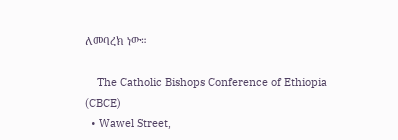ለመባረክ ነው።

    The Catholic Bishops Conference of Ethiopia (CBCE)
  • Wawel Street,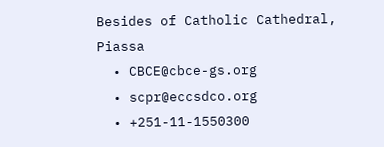Besides of Catholic Cathedral, Piassa
  • CBCE@cbce-gs.org
  • scpr@eccsdco.org
  • +251-11-1550300